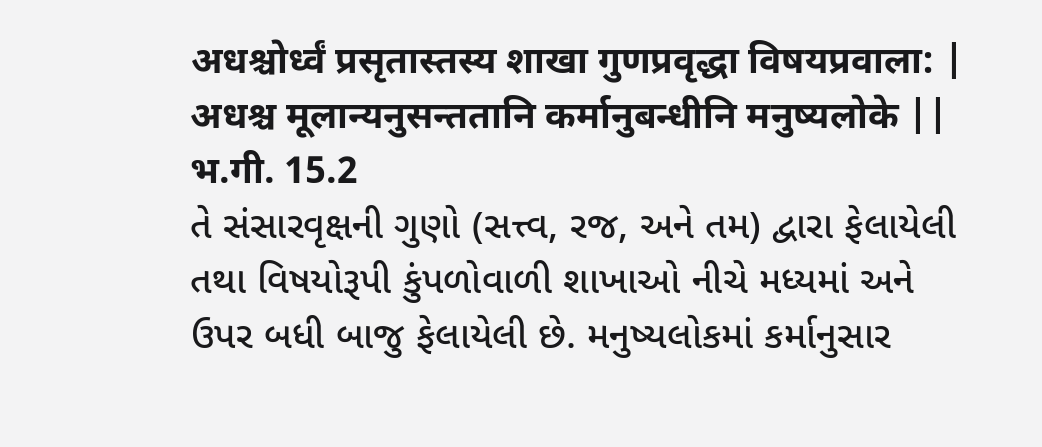अधश्चोर्ध्वं प्रसृतास्तस्य शाखा गुणप्रवृद्धा विषयप्रवाला: |
अधश्च मूलान्यनुसन्ततानि कर्मानुबन्धीनि मनुष्यलोके ||
भ.गी. 15.2
તે સંસારવૃક્ષની ગુણો (સત્ત્વ, રજ, અને તમ) દ્વારા ફેલાયેલી
તથા વિષયોરૂપી કુંપળોવાળી શાખાઓ નીચે મધ્યમાં અને
ઉપર બધી બાજુ ફેલાયેલી છે. મનુષ્યલોકમાં કર્માનુસાર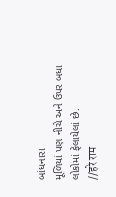બાંધનારા
મૂળિયાં પણ નીચે અને ઉપર બધા લોકોમાં ફેલાયેલાં છે.
//हरे राम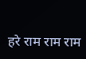हरे राम राम राम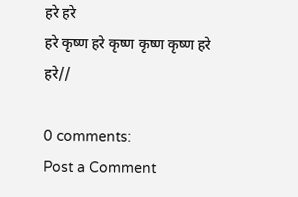हरे हरे
हरे कृष्ण हरे कृष्ण कृष्ण कृष्ण हरे हरे//

0 comments:
Post a Comment